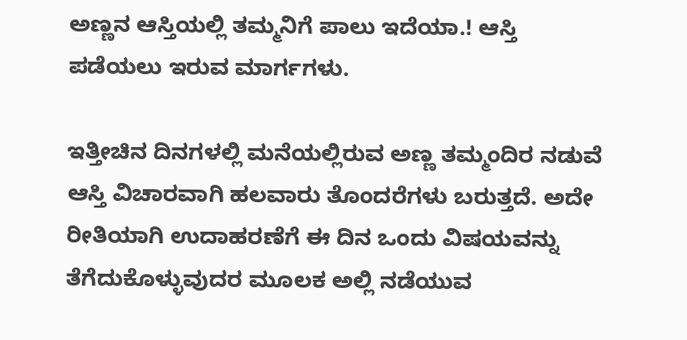ಅಣ್ಣನ ಆಸ್ತಿಯಲ್ಲಿ ತಮ್ಮನಿಗೆ ಪಾಲು ಇದೆಯಾ.! ಆಸ್ತಿ ಪಡೆಯಲು ಇರುವ ಮಾರ್ಗಗಳು.

ಇತ್ತೀಚಿನ ದಿನಗಳಲ್ಲಿ ಮನೆಯಲ್ಲಿರುವ ಅಣ್ಣ ತಮ್ಮಂದಿರ ನಡುವೆ ಆಸ್ತಿ ವಿಚಾರವಾಗಿ ಹಲವಾರು ತೊಂದರೆಗಳು ಬರುತ್ತದೆ. ಅದೇ ರೀತಿಯಾಗಿ ಉದಾಹರಣೆಗೆ ಈ ದಿನ ಒಂದು ವಿಷಯವನ್ನು ತೆಗೆದುಕೊಳ್ಳುವುದರ ಮೂಲಕ ಅಲ್ಲಿ ನಡೆಯುವ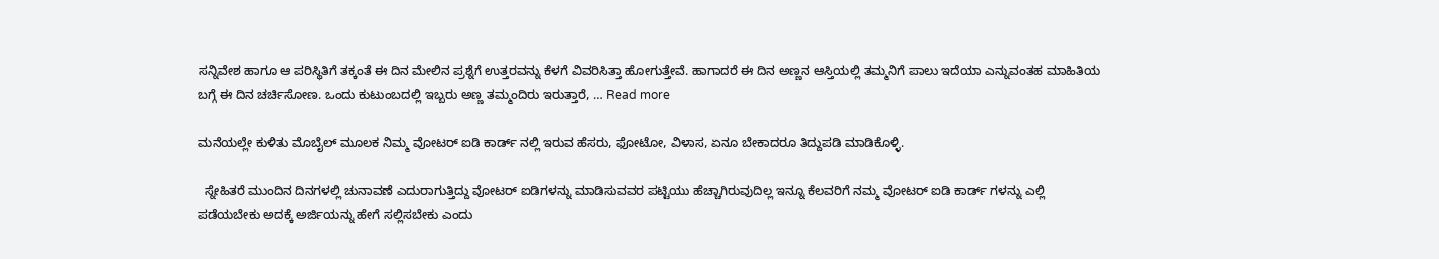ಸನ್ನಿವೇಶ ಹಾಗೂ ಆ ಪರಿಸ್ಥಿತಿಗೆ ತಕ್ಕಂತೆ ಈ ದಿನ ಮೇಲಿನ ಪ್ರಶ್ನೆಗೆ ಉತ್ತರವನ್ನು ಕೆಳಗೆ ವಿವರಿಸಿತ್ತಾ ಹೋಗುತ್ತೇವೆ. ಹಾಗಾದರೆ ಈ ದಿನ ಅಣ್ಣನ ಆಸ್ತಿಯಲ್ಲಿ ತಮ್ಮನಿಗೆ ಪಾಲು ಇದೆಯಾ ಎನ್ನುವಂತಹ ಮಾಹಿತಿಯ ಬಗ್ಗೆ ಈ ದಿನ ಚರ್ಚಿಸೋಣ. ಒಂದು ಕುಟುಂಬದಲ್ಲಿ ಇಬ್ಬರು ಅಣ್ಣ ತಮ್ಮಂದಿರು ಇರುತ್ತಾರೆ, … Read more

ಮನೆಯಲ್ಲೇ ಕುಳಿತು ಮೊಬೈಲ್ ಮೂಲಕ ನಿಮ್ಮ ವೋಟರ್ ಐಡಿ ಕಾರ್ಡ್ ನಲ್ಲಿ ಇರುವ ಹೆಸರು, ಫೋಟೋ, ವಿಳಾಸ, ಏನೂ ಬೇಕಾದರೂ ತಿದ್ದುಪಡಿ ಮಾಡಿಕೊಳ್ಳಿ.

  ಸ್ನೇಹಿತರೆ ಮುಂದಿನ ದಿನಗಳಲ್ಲಿ ಚುನಾವಣೆ ಎದುರಾಗುತ್ತಿದ್ದು ವೋಟರ್ ಐಡಿಗಳನ್ನು ಮಾಡಿಸುವವರ ಪಟ್ಟಿಯು ಹೆಚ್ಚಾಗಿರುವುದಿಲ್ಲ ಇನ್ನೂ ಕೆಲವರಿಗೆ ನಮ್ಮ ವೋಟರ್ ಐಡಿ ಕಾರ್ಡ್ ಗಳನ್ನು ಎಲ್ಲಿ ಪಡೆಯಬೇಕು ಅದಕ್ಕೆ ಅರ್ಜಿಯನ್ನು ಹೇಗೆ ಸಲ್ಲಿಸಬೇಕು ಎಂದು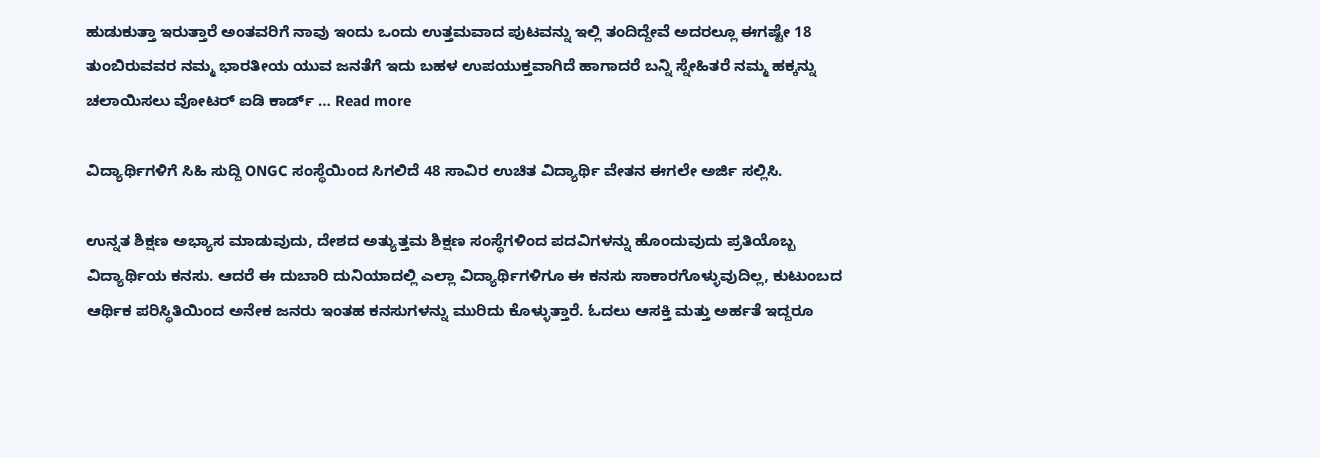ಹುಡುಕುತ್ತಾ ಇರುತ್ತಾರೆ ಅಂತವರಿಗೆ ನಾವು ಇಂದು ಒಂದು ಉತ್ತಮವಾದ ಪುಟವನ್ನು ಇಲ್ಲಿ ತಂದಿದ್ದೇವೆ ಅದರಲ್ಲೂ ಈಗಷ್ಟೇ 18 ತುಂಬಿರುವವರ ನಮ್ಮ ಭಾರತೀಯ ಯುವ ಜನತೆಗೆ ಇದು ಬಹಳ ಉಪಯುಕ್ತವಾಗಿದೆ ಹಾಗಾದರೆ ಬನ್ನಿ ಸ್ನೇಹಿತರೆ ನಮ್ಮ ಹಕ್ಕನ್ನು ಚಲಾಯಿಸಲು ವೋಟರ್ ಐಡಿ ಕಾರ್ಡ್ … Read more

ವಿದ್ಯಾರ್ಥಿಗಳಿಗೆ ಸಿಹಿ ಸುದ್ದಿ ONGC ಸಂಸ್ಥೆಯಿಂದ ಸಿಗಲಿದೆ 48 ಸಾವಿರ ಉಚಿತ ವಿದ್ಯಾರ್ಥಿ ವೇತನ ಈಗಲೇ ಅರ್ಜಿ ಸಲ್ಲಿಸಿ.

ಉನ್ನತ ಶಿಕ್ಷಣ ಅಭ್ಯಾಸ ಮಾಡುವುದು, ದೇಶದ ಅತ್ಯುತ್ತಮ ಶಿಕ್ಷಣ ಸಂಸ್ಥೆಗಳಿಂದ ಪದವಿಗಳನ್ನು ಹೊಂದುವುದು ಪ್ರತಿಯೊಬ್ಬ ವಿದ್ಯಾರ್ಥಿಯ ಕನಸು. ಆದರೆ ಈ ದುಬಾರಿ ದುನಿಯಾದಲ್ಲಿ ಎಲ್ಲಾ ವಿದ್ಯಾರ್ಥಿಗಳಿಗೂ ಈ ಕನಸು ಸಾಕಾರಗೊಳ್ಳುವುದಿಲ್ಲ, ಕುಟುಂಬದ ಆರ್ಥಿಕ ಪರಿಸ್ಥಿತಿಯಿಂದ ಅನೇಕ ಜನರು ಇಂತಹ ಕನಸುಗಳನ್ನು ಮುರಿದು ಕೊಳ್ಳುತ್ತಾರೆ. ಓದಲು ಆಸಕ್ತಿ ಮತ್ತು ಅರ್ಹತೆ ಇದ್ದರೂ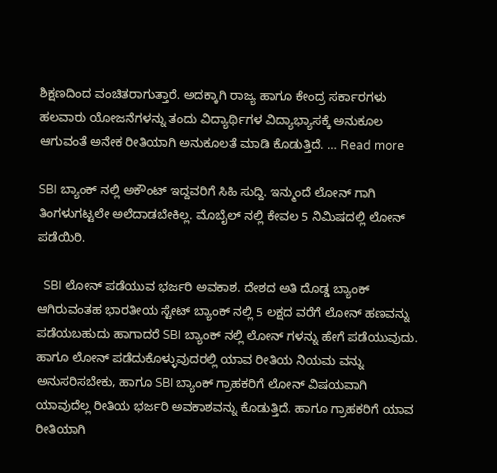ಶಿಕ್ಷಣದಿಂದ ವಂಚಿತರಾಗುತ್ತಾರೆ. ಅದಕ್ಕಾಗಿ ರಾಜ್ಯ ಹಾಗೂ ಕೇಂದ್ರ ಸರ್ಕಾರಗಳು ಹಲವಾರು ಯೋಜನೆಗಳನ್ನು ತಂದು ವಿದ್ಯಾರ್ಥಿಗಳ ವಿದ್ಯಾಭ್ಯಾಸಕ್ಕೆ ಅನುಕೂಲ ಆಗುವಂತೆ ಅನೇಕ ರೀತಿಯಾಗಿ ಅನುಕೂಲತೆ ಮಾಡಿ ಕೊಡುತ್ತಿದೆ. … Read more

SBI ಬ್ಯಾಂಕ್ ನಲ್ಲಿ ಅಕೌಂಟ್ ಇದ್ದವರಿಗೆ ಸಿಹಿ ಸುದ್ದಿ. ಇನ್ಮುಂದೆ ಲೋನ್ ಗಾಗಿ ತಿಂಗಳುಗಟ್ಟಲೇ ಅಲೆದಾಡಬೇಕಿಲ್ಲ. ಮೊಬೈಲ್ ನಲ್ಲಿ ಕೇವಲ 5 ನಿಮಿಷದಲ್ಲಿ ಲೋನ್ ಪಡೆಯಿರಿ.

  SBI ಲೋನ್ ಪಡೆಯುವ ಭರ್ಜರಿ ಅವಕಾಶ. ದೇಶದ ಅತಿ ದೊಡ್ಡ ಬ್ಯಾಂಕ್ ಆಗಿರುವಂತಹ ಭಾರತೀಯ ಸ್ಟೇಟ್ ಬ್ಯಾಂಕ್ ನಲ್ಲಿ 5 ಲಕ್ಷದ ವರೆಗೆ ಲೋನ್ ಹಣವನ್ನು ಪಡೆಯಬಹುದು ಹಾಗಾದರೆ SBI ಬ್ಯಾಂಕ್ ನಲ್ಲಿ ಲೋನ್ ಗಳನ್ನು ಹೇಗೆ ಪಡೆಯುವುದು. ಹಾಗೂ ಲೋನ್ ಪಡೆದುಕೊಳ್ಳುವುದರಲ್ಲಿ ಯಾವ ರೀತಿಯ ನಿಯಮ ವನ್ನು ಅನುಸರಿಸಬೇಕು, ಹಾಗೂ SBI ಬ್ಯಾಂಕ್ ಗ್ರಾಹಕರಿಗೆ ಲೋನ್ ವಿಷಯವಾಗಿ ಯಾವುದೆಲ್ಲ ರೀತಿಯ ಭರ್ಜರಿ ಅವಕಾಶವನ್ನು ಕೊಡುತ್ತಿದೆ. ಹಾಗೂ ಗ್ರಾಹಕರಿಗೆ ಯಾವ ರೀತಿಯಾಗಿ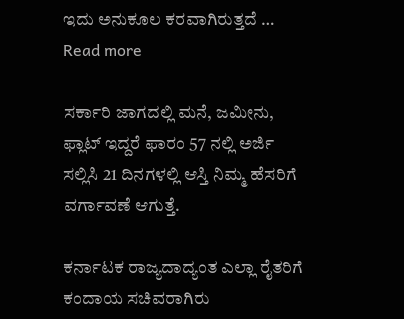ಇದು ಅನುಕೂಲ ಕರವಾಗಿರುತ್ತದೆ … Read more

ಸರ್ಕಾರಿ ಜಾಗದಲ್ಲಿ ಮನೆ, ಜಮೀನು, ಫ್ಲಾಟ್ ಇದ್ದರೆ ಫಾರಂ 57 ನಲ್ಲಿ ಅರ್ಜಿ ಸಲ್ಲಿಸಿ 21 ದಿನಗಳಲ್ಲಿ ಆಸ್ತಿ ನಿಮ್ಮ ಹೆಸರಿಗೆ ವರ್ಗಾವಣೆ ಆಗುತ್ತೆ.

ಕರ್ನಾಟಕ ರಾಜ್ಯದಾದ್ಯಂತ ಎಲ್ಲಾ ರೈತರಿಗೆ ಕಂದಾಯ ಸಚಿವರಾಗಿರು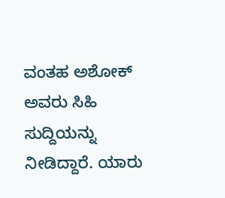ವಂತಹ ಅಶೋಕ್ ಅವರು ಸಿಹಿ ಸುದ್ದಿಯನ್ನು ನೀಡಿದ್ದಾರೆ. ಯಾರು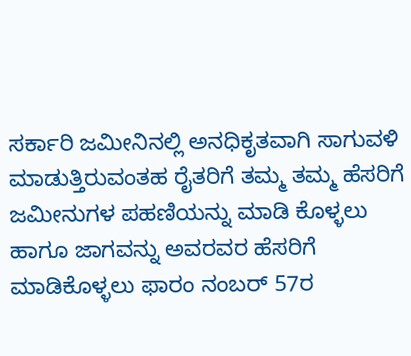ಸರ್ಕಾರಿ ಜಮೀನಿನಲ್ಲಿ ಅನಧಿಕೃತವಾಗಿ ಸಾಗುವಳಿ ಮಾಡುತ್ತಿರುವಂತಹ ರೈತರಿಗೆ ತಮ್ಮ ತಮ್ಮ ಹೆಸರಿಗೆ ಜಮೀನುಗಳ ಪಹಣಿಯನ್ನು ಮಾಡಿ ಕೊಳ್ಳಲು ಹಾಗೂ ಜಾಗವನ್ನು ಅವರವರ ಹೆಸರಿಗೆ ಮಾಡಿಕೊಳ್ಳಲು ಫಾರಂ ನಂಬರ್ 57ರ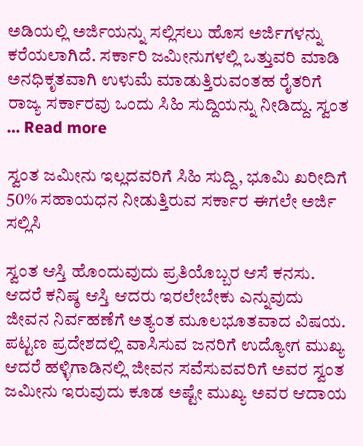ಅಡಿಯಲ್ಲಿ ಅರ್ಜಿಯನ್ನು ಸಲ್ಲಿಸಲು ಹೊಸ ಅರ್ಜಿಗಳನ್ನು ಕರೆಯಲಾಗಿದೆ. ಸರ್ಕಾರಿ ಜಮೀನುಗಳಲ್ಲಿ ಒತ್ತುವರಿ ಮಾಡಿ ಅನಧಿಕೃತವಾಗಿ ಉಳುಮೆ ಮಾಡುತ್ತಿರುವಂತಹ ರೈತರಿಗೆ ರಾಜ್ಯ ಸರ್ಕಾರವು ಒಂದು ಸಿಹಿ ಸುದ್ದಿಯನ್ನು ನೀಡಿದ್ದು. ಸ್ವಂತ … Read more

ಸ್ವಂತ ಜಮೀನು ಇಲ್ಲದವರಿಗೆ ಸಿಹಿ ಸುದ್ದಿ, ಭೂಮಿ ಖರೀದಿಗೆ 50% ಸಹಾಯಧನ ನೀಡುತ್ತಿರುವ ಸರ್ಕಾರ ಈಗಲೇ ಅರ್ಜಿ ಸಲ್ಲಿಸಿ

ಸ್ವಂತ ಆಸ್ತಿ ಹೊಂದುವುದು ಪ್ರತಿಯೊಬ್ಬರ ಆಸೆ ಕನಸು. ಆದರೆ ಕನಿಷ್ಠ ಆಸ್ತಿ ಆದರು ಇರಲೇಬೇಕು ಎನ್ನುವುದು ಜೀವನ ನಿರ್ವಹಣೆಗೆ ಅತ್ಯಂತ ಮೂಲಭೂತವಾದ ವಿಷಯ. ಪಟ್ಟಣ ಪ್ರದೇಶದಲ್ಲಿ ವಾಸಿಸುವ ಜನರಿಗೆ ಉದ್ಯೋಗ ಮುಖ್ಯ ಆದರೆ ಹಳ್ಳಿಗಾಡಿನಲ್ಲಿ ಜೀವನ ಸವೆಸುವವರಿಗೆ ಅವರ ಸ್ವಂತ ಜಮೀನು ಇರುವುದು ಕೂಡ ಅಷ್ಟೇ ಮುಖ್ಯ ಅವರ ಆದಾಯ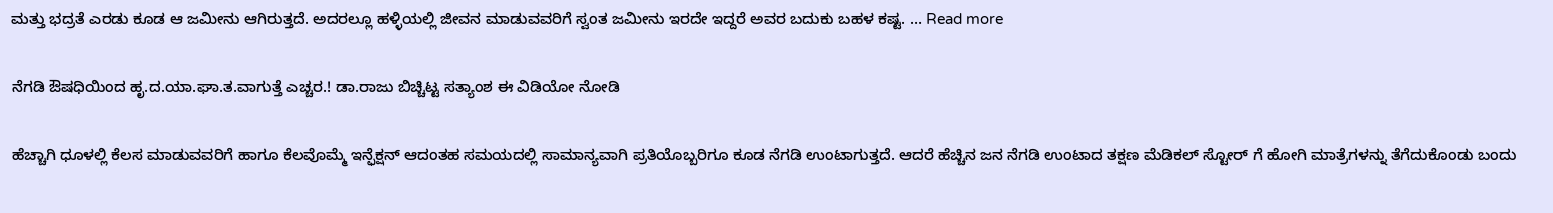ಮತ್ತು ಭದ್ರತೆ ಎರಡು ಕೂಡ ಆ ಜಮೀನು ಆಗಿರುತ್ತದೆ. ಅದರಲ್ಲೂ ಹಳ್ಳಿಯಲ್ಲಿ ಜೀವನ ಮಾಡುವವರಿಗೆ ಸ್ವಂತ ಜಮೀನು ಇರದೇ ಇದ್ದರೆ ಅವರ ಬದುಕು ಬಹಳ ಕಷ್ಟ. … Read more

ನೆಗಡಿ ಔಷಧಿಯಿಂದ ಹೃ.ದ.ಯಾ.ಘಾ.ತ.ವಾಗುತ್ತೆ ಎಚ್ಚರ.! ಡಾ.ರಾಜು ಬಿಚ್ಚಿಟ್ಟ ಸತ್ಯಾಂಶ ಈ ವಿಡಿಯೋ ನೋಡಿ

ಹೆಚ್ಚಾಗಿ ಧೂಳಲ್ಲಿ ಕೆಲಸ ಮಾಡುವವರಿಗೆ ಹಾಗೂ ಕೆಲವೊಮ್ಮೆ ಇನ್ಫೆಕ್ಷನ್ ಆದಂತಹ ಸಮಯದಲ್ಲಿ ಸಾಮಾನ್ಯವಾಗಿ ಪ್ರತಿಯೊಬ್ಬರಿಗೂ ಕೂಡ ನೆಗಡಿ ಉಂಟಾಗುತ್ತದೆ. ಆದರೆ ಹೆಚ್ಚಿನ ಜನ ನೆಗಡಿ ಉಂಟಾದ ತಕ್ಷಣ ಮೆಡಿಕಲ್ ಸ್ಟೋರ್ ಗೆ ಹೋಗಿ ಮಾತ್ರೆಗಳನ್ನು ತೆಗೆದುಕೊಂಡು ಬಂದು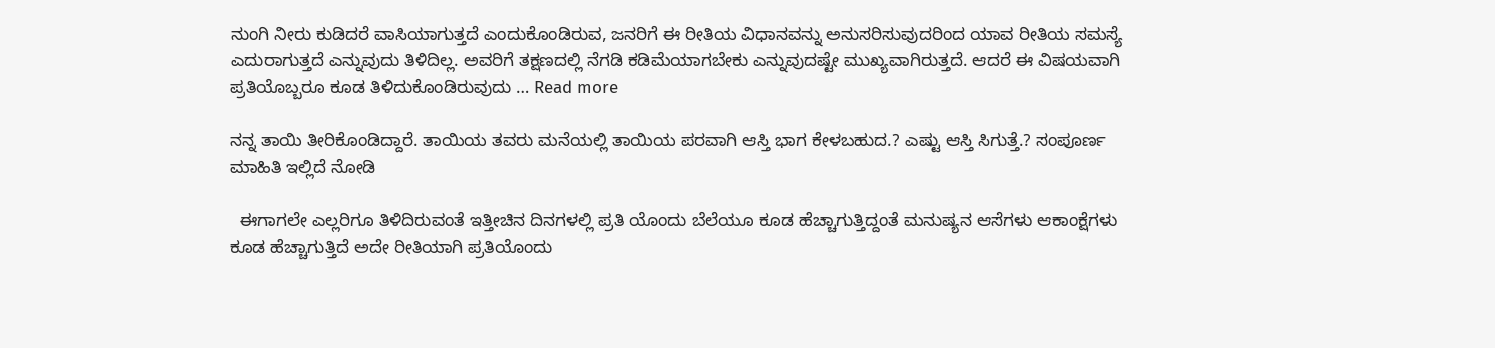ನುಂಗಿ ನೀರು ಕುಡಿದರೆ ವಾಸಿಯಾಗುತ್ತದೆ ಎಂದುಕೊಂಡಿರುವ, ಜನರಿಗೆ ಈ ರೀತಿಯ ವಿಧಾನವನ್ನು ಅನುಸರಿಸುವುದರಿಂದ ಯಾವ ರೀತಿಯ ಸಮಸ್ಯೆ ಎದುರಾಗುತ್ತದೆ ಎನ್ನುವುದು ತಿಳಿದಿಲ್ಲ. ಅವರಿಗೆ ತಕ್ಷಣದಲ್ಲಿ ನೆಗಡಿ ಕಡಿಮೆಯಾಗಬೇಕು ಎನ್ನುವುದಷ್ಟೇ ಮುಖ್ಯವಾಗಿರುತ್ತದೆ. ಆದರೆ ಈ ವಿಷಯವಾಗಿ ಪ್ರತಿಯೊಬ್ಬರೂ ಕೂಡ ತಿಳಿದುಕೊಂಡಿರುವುದು … Read more

ನನ್ನ ತಾಯಿ ತೀರಿಕೊಂಡಿದ್ದಾರೆ. ತಾಯಿಯ ತವರು ಮನೆಯಲ್ಲಿ ತಾಯಿಯ ಪರವಾಗಿ ಆಸ್ತಿ ಭಾಗ ಕೇಳಬಹುದ.? ಎಷ್ಟು ಆಸ್ತಿ ಸಿಗುತ್ತೆ.? ಸಂಪೂರ್ಣ ಮಾಹಿತಿ ಇಲ್ಲಿದೆ ನೋಡಿ

  ಈಗಾಗಲೇ ಎಲ್ಲರಿಗೂ ತಿಳಿದಿರುವಂತೆ ಇತ್ತೀಚಿನ ದಿನಗಳಲ್ಲಿ ಪ್ರತಿ ಯೊಂದು ಬೆಲೆಯೂ ಕೂಡ ಹೆಚ್ಚಾಗುತ್ತಿದ್ದಂತೆ ಮನುಷ್ಯನ ಆಸೆಗಳು ಆಕಾಂಕ್ಷೆಗಳು ಕೂಡ ಹೆಚ್ಚಾಗುತ್ತಿದೆ ಅದೇ ರೀತಿಯಾಗಿ ಪ್ರತಿಯೊಂದು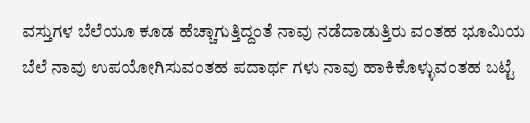ವಸ್ತುಗಳ ಬೆಲೆಯೂ ಕೂಡ ಹೆಚ್ಚಾಗುತ್ತಿದ್ದಂತೆ ನಾವು ನಡೆದಾಡುತ್ತಿರು ವಂತಹ ಭೂಮಿಯ ಬೆಲೆ ನಾವು ಉಪಯೋಗಿಸುವಂತಹ ಪದಾರ್ಥ ಗಳು ನಾವು ಹಾಕಿಕೊಳ್ಳುವಂತಹ ಬಟ್ಟೆ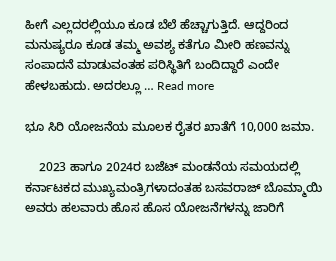ಹೀಗೆ ಎಲ್ಲದರಲ್ಲಿಯೂ ಕೂಡ ಬೆಲೆ ಹೆಚ್ಚಾಗುತ್ತಿದೆ. ಆದ್ದರಿಂದ ಮನುಷ್ಯರೂ ಕೂಡ ತಮ್ಮ ಅವಶ್ಯ ಕತೆಗೂ ಮೀರಿ ಹಣವನ್ನು ಸಂಪಾದನೆ ಮಾಡುವಂತಹ ಪರಿಸ್ಥಿತಿಗೆ ಬಂದಿದ್ದಾರೆ ಎಂದೇ ಹೇಳಬಹುದು. ಅದರಲ್ಲೂ … Read more

ಭೂ ಸಿರಿ ಯೋಜನೆಯ ಮೂಲಕ ರೈತರ ಖಾತೆಗೆ 10,000 ಜಮಾ.

    2023 ಹಾಗೂ 2024ರ ಬಜೆಟ್ ಮಂಡನೆಯ ಸಮಯದಲ್ಲಿ ಕರ್ನಾಟಕದ ಮುಖ್ಯಮಂತ್ರಿಗಳಾದಂತಹ ಬಸವರಾಜ್ ಬೊಮ್ಮಾಯಿ ಅವರು ಹಲವಾರು ಹೊಸ ಹೊಸ ಯೋಜನೆಗಳನ್ನು ಜಾರಿಗೆ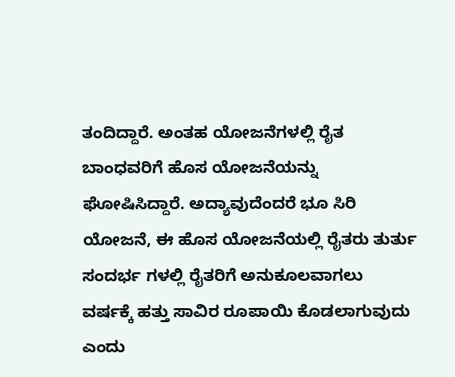ತಂದಿದ್ದಾರೆ. ಅಂತಹ ಯೋಜನೆಗಳಲ್ಲಿ ರೈತ ಬಾಂಧವರಿಗೆ ಹೊಸ ಯೋಜನೆಯನ್ನು ಘೋಷಿಸಿದ್ದಾರೆ. ಅದ್ಯಾವುದೆಂದರೆ ಭೂ ಸಿರಿ ಯೋಜನೆ, ಈ ಹೊಸ ಯೋಜನೆಯಲ್ಲಿ ರೈತರು ತುರ್ತು ಸಂದರ್ಭ ಗಳಲ್ಲಿ ರೈತರಿಗೆ ಅನುಕೂಲವಾಗಲು ವರ್ಷಕ್ಕೆ ಹತ್ತು ಸಾವಿರ ರೂಪಾಯಿ ಕೊಡಲಾಗುವುದು ಎಂದು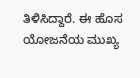ತಿಳಿಸಿದ್ದಾರೆ. ಈ ಹೊಸ ಯೋಜನೆಯ ಮುಖ್ಯ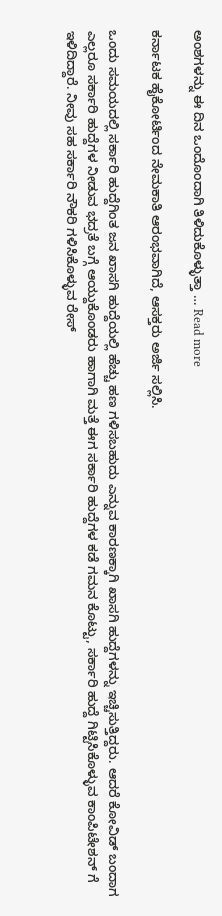ಅಂಶಗಳನ್ನು ಈ ದಿನ ಒಂದೊಂದಾಗಿ ತಿಳಿದುಕೊಳ್ಳುತ್ತಾ … Read more

ಕರ್ನಾಟಕ ಹೈಕೋರ್ಟಿಂದ ನೇಮಕಾತಿ ಆರಂಭವಾಗಿದೆ, ಆಸಕ್ತರು ಅರ್ಜಿ ಸಲ್ಲಿಸಿ.

ಒಂದು ಸಮಯದಲ್ಲಿ ಸರ್ಕಾರಿ ಹುದ್ದೆಗಿಂತ ಜನ ಖಾಸಗಿ ಹುದ್ದೆಯಲ್ಲಿ ಹೆಚ್ಚು ಹಣ ಗಳಿಸಬಹುದು ಎನ್ನುವ ಕಾರಣಕ್ಕಾಗಿ ಖಾಸಗಿ ಹುದ್ದೆಗಳನ್ನು ಇಚ್ಚಿಸುತ್ತಿದ್ದರು. ಆದರೆ ಕೋವಿಡ್ ಬಂದಾಗ ಎಲ್ಲರೂ ಸರ್ಕಾರಿ ಹುದ್ದೆಗಳ ನೀಡುವ ಭದ್ರತೆ ಬಗ್ಗೆ ಆಯ್ದುಕೊಂಡರು ಹಾಗಾಗಿ ಮತ್ತೆ ಈಗ ಸರ್ಕಾರಿ ಹುದ್ದೆಗಳ ಕಡೆ ಗಮನ ಕೊಟ್ಟು, ಸರ್ಕಾರಿ ಹುದ್ದೆ ಗಿಟ್ಟಿಸಿಕೊಳ್ಳುವ ಕಾಂಪಿಟೇಶನ್ ಗೆ ಇಳಿದಿದ್ದಾರೆ. ನೀವು ಸಹ ಸರ್ಕಾರಿ ನೌಕರಿ ಗಳಿಸಿಕೊಳ್ಳುವ ರೇಸ್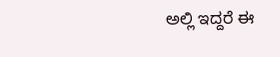ಅಲ್ಲಿ ಇದ್ದರೆ ಈ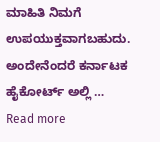ಮಾಹಿತಿ ನಿಮಗೆ ಉಪಯುಕ್ತವಾಗಬಹುದು. ಅಂದೇನೆಂದರೆ ಕರ್ನಾಟಕ ಹೈಕೋರ್ಟ್ ಅಲ್ಲಿ … Read more